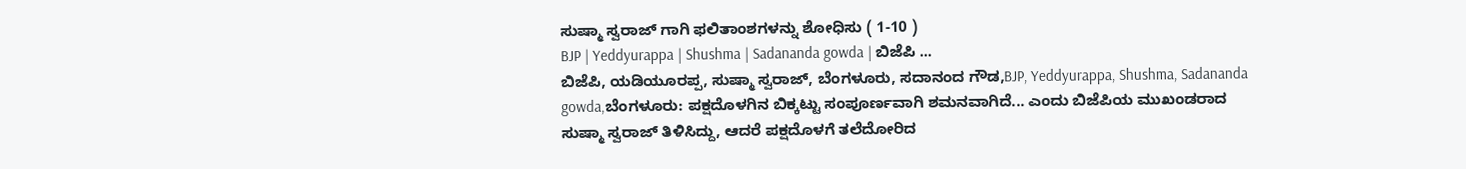ಸುಷ್ಮಾ ಸ್ವರಾಜ್ ಗಾಗಿ ಫಲಿತಾಂಶಗಳನ್ನು ಶೋಧಿಸು ( 1-10 )
BJP | Yeddyurappa | Shushma | Sadananda gowda | ಬಿಜೆಪಿ ...
ಬಿಜೆಪಿ, ಯಡಿಯೂರಪ್ಪ, ಸುಷ್ಮಾ ಸ್ವರಾಜ್, ಬೆಂಗಳೂರು, ಸದಾನಂದ ಗೌಡ,BJP, Yeddyurappa, Shushma, Sadananda gowda,ಬೆಂಗಳೂರು: ಪಕ್ಷದೊಳಗಿನ ಬಿಕ್ಕಟ್ಟು ಸಂಪೂರ್ಣವಾಗಿ ಶಮನವಾಗಿದೆ... ಎಂದು ಬಿಜೆಪಿಯ ಮುಖಂಡರಾದ ಸುಷ್ಮಾ ಸ್ವರಾಜ್ ತಿಳಿಸಿದ್ದು, ಆದರೆ ಪಕ್ಷದೊಳಗೆ ತಲೆದೋರಿದ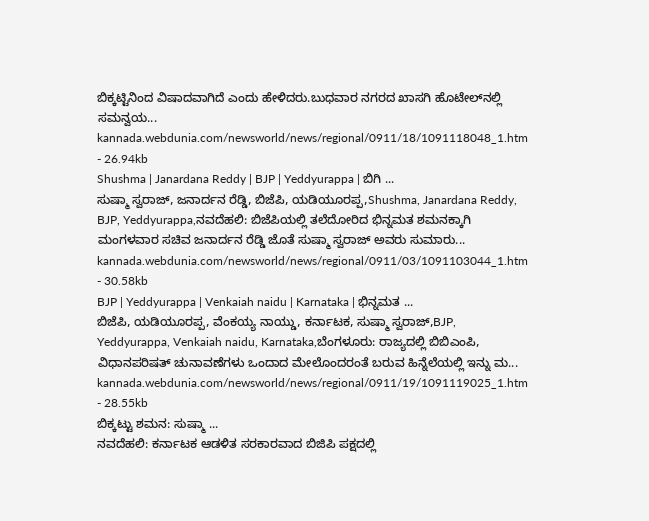ಬಿಕ್ಕಟ್ಟಿನಿಂದ ವಿಷಾದವಾಗಿದೆ ಎಂದು ಹೇಳಿದರು.ಬುಧವಾರ ನಗರದ ಖಾಸಗಿ ಹೊಟೇಲ್‌ನಲ್ಲಿ ಸಮನ್ವಯ...
kannada.webdunia.com/newsworld/news/regional/0911/18/1091118048_1.htm - 26.94kb
Shushma | Janardana Reddy | BJP | Yeddyurappa | ಬಿಗಿ ...
ಸುಷ್ಮಾ ಸ್ವರಾಜ್, ಜನಾರ್ದನ ರೆಡ್ಡಿ, ಬಿಜೆಪಿ, ಯಡಿಯೂರಪ್ಪ,Shushma, Janardana Reddy, BJP, Yeddyurappa,ನವದೆಹಲಿ: ಬಿಜೆಪಿಯಲ್ಲಿ ತಲೆದೋರಿದ ಭಿನ್ನಮತ ಶಮನಕ್ಕಾಗಿ ಮಂಗಳವಾರ ಸಚಿವ ಜನಾರ್ದನ ರೆಡ್ಡಿ ಜೊತೆ ಸುಷ್ಮಾ ಸ್ವರಾಜ್ ಅವರು ಸುಮಾರು...
kannada.webdunia.com/newsworld/news/regional/0911/03/1091103044_1.htm - 30.58kb
BJP | Yeddyurappa | Venkaiah naidu | Karnataka | ಭಿನ್ನಮತ ...
ಬಿಜೆಪಿ, ಯಡಿಯೂರಪ್ಪ, ವೆಂಕಯ್ಯ ನಾಯ್ಡು, ಕರ್ನಾಟಕ, ಸುಷ್ಮಾ ಸ್ವರಾಜ್,BJP, Yeddyurappa, Venkaiah naidu, Karnataka,ಬೆಂಗಳೂರು: ರಾಜ್ಯದಲ್ಲಿ ಬಿಬಿಎಂಪಿ, ವಿಧಾನಪರಿಷತ್ ಚುನಾವಣೆಗಳು ಒಂದಾದ ಮೇಲೊಂದರಂತೆ ಬರುವ ಹಿನ್ನೆಲೆಯಲ್ಲಿ ಇನ್ನು ಮ...
kannada.webdunia.com/newsworld/news/regional/0911/19/1091119025_1.htm - 28.55kb
ಬಿಕ್ಕಟ್ಟು ಶಮನ: ಸುಷ್ಮಾ ...
ನವದೆಹಲಿ: ಕರ್ನಾಟಕ ಆಡಳಿತ ಸರಕಾರವಾದ ಬಿಜಿಪಿ ಪಕ್ಷದಲ್ಲಿ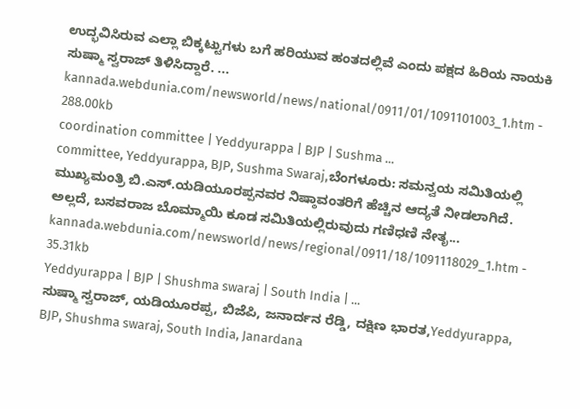ಉದ್ಭವಿಸಿರುವ ಎಲ್ಲಾ ಬಿಕ್ಕಟ್ಟುಗಳು ಬಗೆ ಹರಿಯುವ ಹಂತದಲ್ಲಿವೆ ಎಂದು ಪಕ್ಷದ ಹಿರಿಯ ನಾಯಕಿ ಸುಷ್ಮಾ ಸ್ವರಾಜ್ ತಿಳಿಸಿದ್ದಾರೆ. ...
kannada.webdunia.com/newsworld/news/national/0911/01/1091101003_1.htm - 288.00kb
coordination committee | Yeddyurappa | BJP | Sushma ...
committee, Yeddyurappa, BJP, Sushma Swaraj,ಬೆಂಗಳೂರು: ಸಮನ್ವಯ ಸಮಿತಿಯಲ್ಲಿ ಮುಖ್ಯಮಂತ್ರಿ ಬಿ.ಎಸ್.ಯಡಿಯೂರಪ್ಪನವರ ನಿಷ್ಠಾವಂತರಿಗೆ ಹೆಚ್ಚಿನ ಆದ್ಯತೆ ನೀಡಲಾಗಿದೆ. ಅಲ್ಲದೆ, ಬಸವರಾಜ ಬೊಮ್ಮಾಯಿ ಕೂಡ ಸಮಿತಿಯಲ್ಲಿರುವುದು ಗಣಿಧಣಿ ನೇತೃ...
kannada.webdunia.com/newsworld/news/regional/0911/18/1091118029_1.htm - 35.31kb
Yeddyurappa | BJP | Shushma swaraj | South India | ...
ಸುಷ್ಮಾ ಸ್ವರಾಜ್, ಯಡಿಯೂರಪ್ಪ, ಬಿಜೆಪಿ, ಜನಾರ್ದನ ರೆಡ್ಡಿ, ದಕ್ಷಿಣ ಭಾರತ,Yeddyurappa, BJP, Shushma swaraj, South India, Janardana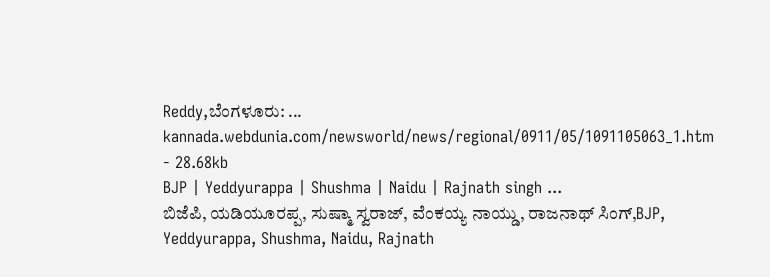Reddy,ಬೆಂಗಳೂರು: ...
kannada.webdunia.com/newsworld/news/regional/0911/05/1091105063_1.htm - 28.68kb
BJP | Yeddyurappa | Shushma | Naidu | Rajnath singh ...
ಬಿಜೆಪಿ, ಯಡಿಯೂರಪ್ಪ, ಸುಷ್ಮಾ ಸ್ವರಾಜ್, ವೆಂಕಯ್ಯ ನಾಯ್ಡು, ರಾಜನಾಥ್ ಸಿಂಗ್,BJP, Yeddyurappa, Shushma, Naidu, Rajnath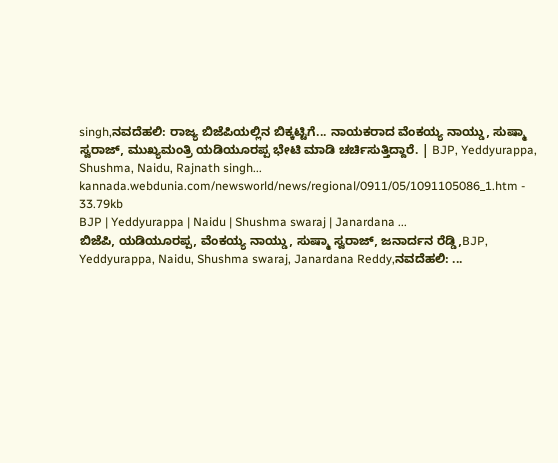singh,ನವದೆಹಲಿ: ರಾಜ್ಯ ಬಿಜೆಪಿಯಲ್ಲಿನ ಬಿಕ್ಕಟ್ಟಿಗೆ... ನಾಯಕರಾದ ವೆಂಕಯ್ಯ ನಾಯ್ಡು, ಸುಷ್ಮಾ ಸ್ವರಾಜ್, ಮುಖ್ಯಮಂತ್ರಿ ಯಡಿಯೂರಪ್ಪ ಭೇಟಿ ಮಾಡಿ ಚರ್ಚಿಸುತ್ತಿದ್ದಾರೆ. | BJP, Yeddyurappa, Shushma, Naidu, Rajnath singh...
kannada.webdunia.com/newsworld/news/regional/0911/05/1091105086_1.htm - 33.79kb
BJP | Yeddyurappa | Naidu | Shushma swaraj | Janardana ...
ಬಿಜೆಪಿ, ಯಡಿಯೂರಪ್ಪ, ವೆಂಕಯ್ಯ ನಾಯ್ಡು, ಸುಷ್ಮಾ ಸ್ವರಾಜ್, ಜನಾರ್ದನ ರೆಡ್ಡಿ,BJP, Yeddyurappa, Naidu, Shushma swaraj, Janardana Reddy,ನವದೆಹಲಿ: ...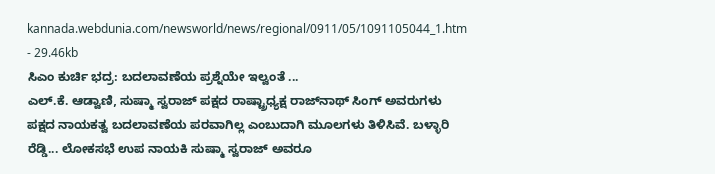kannada.webdunia.com/newsworld/news/regional/0911/05/1091105044_1.htm - 29.46kb
ಸಿಎಂ ಕುರ್ಚಿ ಭದ್ರ: ಬದಲಾವಣೆಯ ಪ್ರಶ್ನೆಯೇ ಇಲ್ವಂತೆ ...
ಎಲ್.ಕೆ. ಆಡ್ವಾಣಿ, ಸುಷ್ಮಾ ಸ್ವರಾಜ್ ಪಕ್ಷದ ರಾಷ್ಟ್ರಾಧ್ಯಕ್ಷ ರಾಜ್‌ನಾಥ್ ಸಿಂಗ್ ಅವರುಗಳು ಪಕ್ಷದ ನಾಯಕತ್ವ ಬದಲಾವಣೆಯ ಪರವಾಗಿಲ್ಲ ಎಂಬುದಾಗಿ ಮೂಲಗಳು ತಿಳಿಸಿವೆ. ಬಳ್ಳಾರಿ ರೆಡ್ಡಿ... ಲೋಕಸಭೆ ಉಪ ನಾಯಕಿ ಸುಷ್ಮಾ ಸ್ವರಾಜ್ ಅವರೂ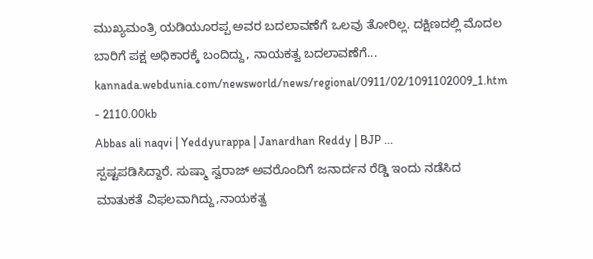ಮುಖ್ಯಮಂತ್ರಿ ಯಡಿಯೂರಪ್ಪ ಅವರ ಬದಲಾವಣೆಗೆ ಒಲವು ತೋರಿಲ್ಲ. ದಕ್ಷಿಣದಲ್ಲಿ ಮೊದಲ ಬಾರಿಗೆ ಪಕ್ಷ ಅಧಿಕಾರಕ್ಕೆ ಬಂದಿದ್ದು, ನಾಯಕತ್ವ ಬದಲಾವಣೆಗೆ...
kannada.webdunia.com/newsworld/news/regional/0911/02/1091102009_1.htm - 2110.00kb
Abbas ali naqvi | Yeddyurappa | Janardhan Reddy | BJP ...
ಸ್ಪಷ್ಟಪಡಿಸಿದ್ದಾರೆ. ಸುಷ್ಮಾ ಸ್ವರಾಜ್ ಅವರೊಂದಿಗೆ ಜನಾರ್ದನ ರೆಡ್ಡಿ ಇಂದು ನಡೆಸಿದ ಮಾತುಕತೆ ವಿಫಲವಾಗಿದ್ದು,ನಾಯಕತ್ವ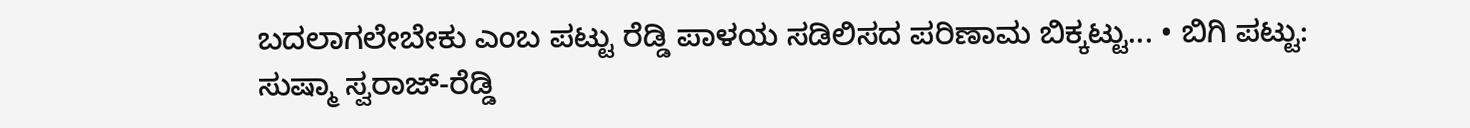ಬದಲಾಗಲೇಬೇಕು ಎಂಬ ಪಟ್ಟು ರೆಡ್ಡಿ ಪಾಳಯ ಸಡಿಲಿಸದ ಪರಿಣಾಮ ಬಿಕ್ಕಟ್ಟು... • ಬಿಗಿ ಪಟ್ಟು: ಸುಷ್ಮಾ ಸ್ವರಾಜ್-ರೆಡ್ಡಿ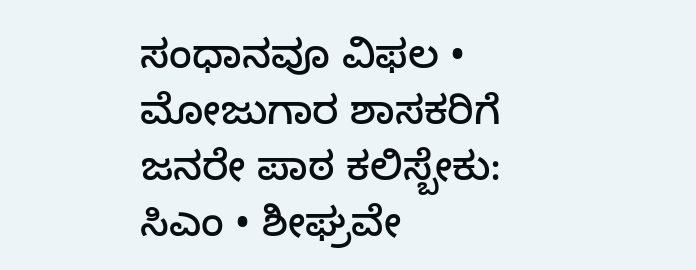ಸಂಧಾನವೂ ವಿಫಲ • ಮೋಜುಗಾರ ಶಾಸಕರಿಗೆ ಜನರೇ ಪಾಠ ಕಲಿಸ್ಬೇಕು: ಸಿಎಂ • ಶೀಘ್ರವೇ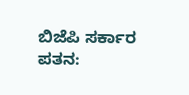ಬಿಜೆಪಿ ಸರ್ಕಾರ ಪತನ: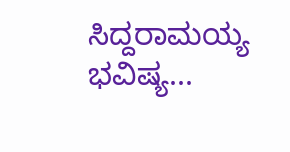ಸಿದ್ದರಾಮಯ್ಯ ಭವಿಷ್ಯ...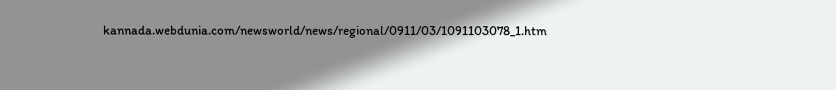kannada.webdunia.com/newsworld/news/regional/0911/03/1091103078_1.htm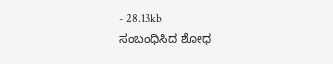- 28.13kb
ಸಂಬಂಧಿಸಿದ ಶೋಧ